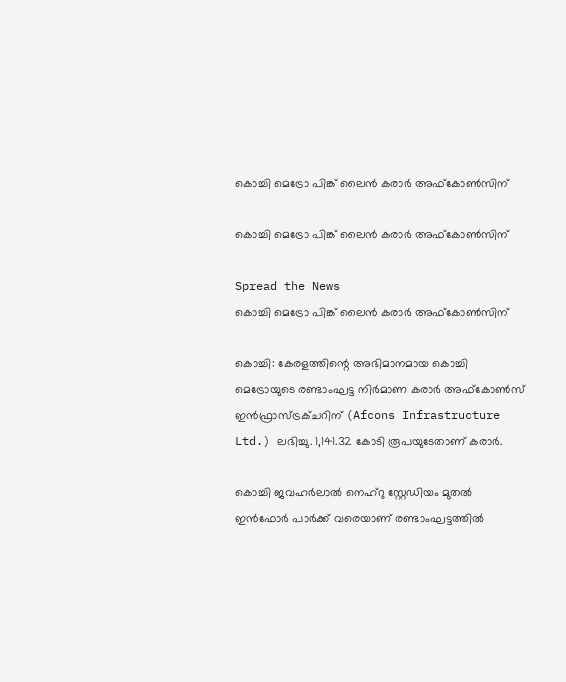കൊച്ചി മെട്രോ പിങ്ക് ലൈന്‍ കരാര്‍ അഫ്‌കോണ്‍സിന്

കൊച്ചി മെട്രോ പിങ്ക് ലൈന്‍ കരാര്‍ അഫ്‌കോണ്‍സിന്

Spread the News
കൊച്ചി മെട്രോ പിങ്ക് ലൈന്‍ കരാര്‍ അഫ്‌കോണ്‍സിന്

കൊച്ചി: കേരളത്തിന്റെ അഭിമാനമായ കൊച്ചി മെട്രോയുടെ രണ്ടാംഘട്ട നിര്‍മാണ കരാര്‍ അഫ്‌കോണ്‍സ് ഇന്‍ഫ്രാസ്ട്രക്ചറിന് (Afcons Infrastructure Ltd.) ലഭിച്ചു. 1,141.32 കോടി രൂപയുടേതാണ് കരാര്‍.

കൊച്ചി ജവഹര്‍ലാല്‍ നെഹ്‌റു സ്റ്റേഡിയം മുതല്‍ ഇന്‍ഫോര്‍ പാര്‍ക്ക് വരെയാണ് രണ്ടാംഘട്ടത്തില്‍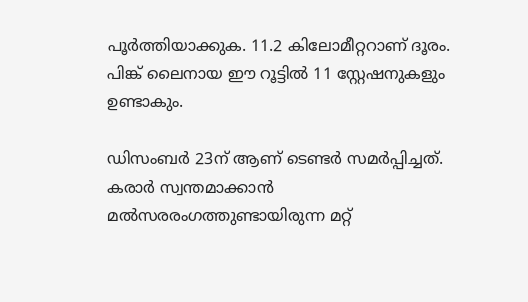പൂര്‍ത്തിയാക്കുക. 11.2 കിലോമീറ്ററാണ് ദൂരം. പിങ്ക് ലൈനായ ഈ റൂട്ടില്‍ 11 സ്റ്റേഷനുകളും ഉണ്ടാകും.

ഡിസംബര്‍ 23ന് ആണ് ടെണ്ടര്‍ സമര്‍പ്പിച്ചത്. കരാര്‍ സ്വന്തമാക്കാന്‍ മല്‍സരരംഗത്തുണ്ടായിരുന്ന മറ്റ്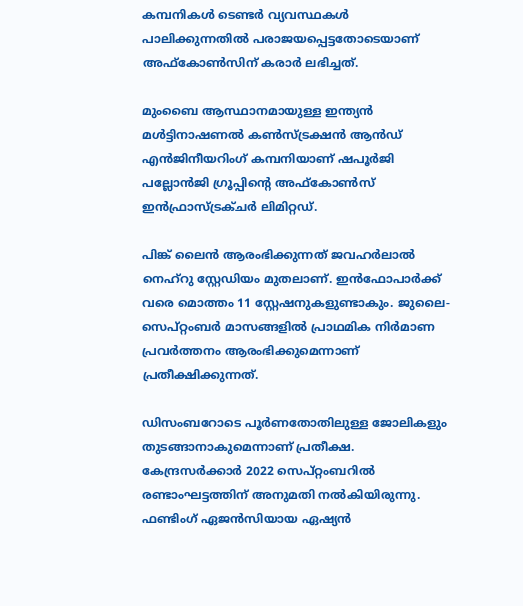കമ്പനികള്‍ ടെണ്ടര്‍ വ്യവസ്ഥകള്‍ പാലിക്കുന്നതില്‍ പരാജയപ്പെട്ടതോടെയാണ് അഫ്‌കോണ്‍സിന് കരാര്‍ ലഭിച്ചത്.

മുംബൈ ആസ്ഥാനമായുള്ള ഇന്ത്യന്‍ മള്‍ട്ടിനാഷണല്‍ കണ്‍സ്ട്രക്ഷന്‍ ആന്‍ഡ് എന്‍ജിനീയറിംഗ് കമ്പനിയാണ് ഷപൂര്‍ജി പല്ലോന്‍ജി ഗ്രൂപ്പിന്റെ അഫ്‌കോണ്‍സ് ഇന്‍ഫ്രാസ്ട്രക്ചര്‍ ലിമിറ്റഡ്.

പിങ്ക് ലൈന്‍ ആരംഭിക്കുന്നത് ജവഹര്‍ലാല്‍ നെഹ്‌റു സ്റ്റേഡിയം മുതലാണ്. ഇന്‍ഫോപാര്‍ക്ക് വരെ മൊത്തം 11 സ്റ്റേഷനുകളുണ്ടാകും. ജുലൈ-സെപ്റ്റംബര്‍ മാസങ്ങളില്‍ പ്രാഥമിക നിര്‍മാണ പ്രവര്‍ത്തനം ആരംഭിക്കുമെന്നാണ് പ്രതീക്ഷിക്കുന്നത്.

ഡിസംബറോടെ പൂര്‍ണതോതിലുള്ള ജോലികളും തുടങ്ങാനാകുമെന്നാണ് പ്രതീക്ഷ. കേന്ദ്രസര്‍ക്കാര്‍ 2022 സെപ്റ്റംബറില്‍ രണ്ടാംഘട്ടത്തിന് അനുമതി നല്‍കിയിരുന്നു. ഫണ്ടിംഗ് ഏജന്‍സിയായ ഏഷ്യന്‍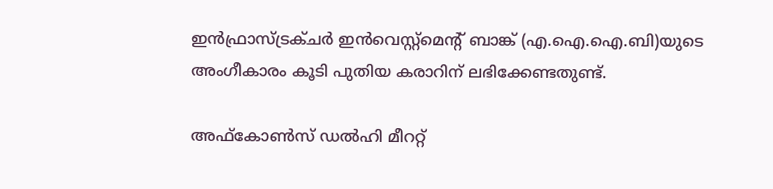ഇന്‍ഫ്രാസ്ട്രക്ചര്‍ ഇന്‍വെസ്റ്റ്‌മെന്റ് ബാങ്ക് (എ.ഐ.ഐ.ബി)യുടെ അംഗീകാരം കൂടി പുതിയ കരാറിന് ലഭിക്കേണ്ടതുണ്ട്.

അഫ്‌കോണ്‍സ് ഡല്‍ഹി മീററ്റ്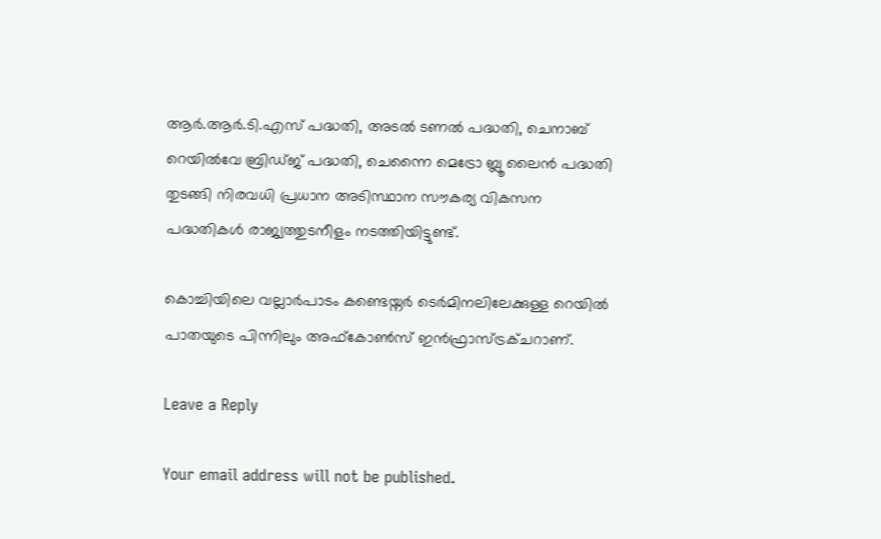ആര്‍.ആര്‍.ടി.എസ് പദ്ധതി, അടല്‍ ടണല്‍ പദ്ധതി, ചെനാബ് റെയില്‍വേ ബ്രിഡ്ജ് പദ്ധതി, ചെന്നൈ മെട്രോ ബ്ലൂ ലൈന്‍ പദ്ധതി തുടങ്ങി നിരവധി പ്രധാന അടിസ്ഥാന സൗകര്യ വികസന പദ്ധതികള്‍ രാജ്യത്തുടനീളം നടത്തിയിട്ടുണ്ട്.

കൊച്ചിയിലെ വല്ലാര്‍പാടം കണ്ടെയ്നര്‍ ടെര്‍മിനലിലേക്കുള്ള റെയില്‍ പാതയുടെ പിന്നിലും അഫ്‌കോണ്‍സ് ഇന്‍ഫ്രാസ്ട്രക്ചറാണ്.

Leave a Reply

Your email address will not be published.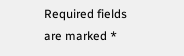Required fields are marked *